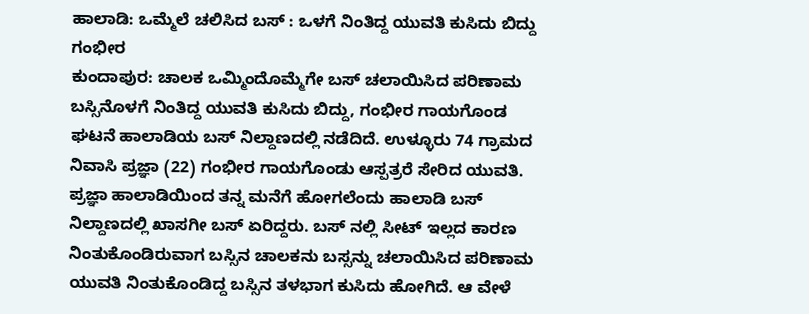ಹಾಲಾಡಿ: ಒಮ್ಮೆಲೆ ಚಲಿಸಿದ ಬಸ್ : ಒಳಗೆ ನಿಂತಿದ್ದ ಯುವತಿ ಕುಸಿದು ಬಿದ್ದು ಗಂಭೀರ
ಕುಂದಾಪುರ: ಚಾಲಕ ಒಮ್ಮಿಂದೊಮ್ಮೆಗೇ ಬಸ್ ಚಲಾಯಿಸಿದ ಪರಿಣಾಮ ಬಸ್ಸಿನೊಳಗೆ ನಿಂತಿದ್ದ ಯುವತಿ ಕುಸಿದು ಬಿದ್ದು, ಗಂಭೀರ ಗಾಯಗೊಂಡ ಘಟನೆ ಹಾಲಾಡಿಯ ಬಸ್ ನಿಲ್ದಾಣದಲ್ಲಿ ನಡೆದಿದೆ. ಉಳ್ಳೂರು 74 ಗ್ರಾಮದ ನಿವಾಸಿ ಪ್ರಜ್ಞಾ (22) ಗಂಭೀರ ಗಾಯಗೊಂಡು ಆಸ್ಪತ್ರರೆ ಸೇರಿದ ಯುವತಿ.
ಪ್ರಜ್ಞಾ ಹಾಲಾಡಿಯಿಂದ ತನ್ನ ಮನೆಗೆ ಹೋಗಲೆಂದು ಹಾಲಾಡಿ ಬಸ್ ನಿಲ್ದಾಣದಲ್ಲಿ ಖಾಸಗೀ ಬಸ್ ಏರಿದ್ದರು. ಬಸ್ ನಲ್ಲಿ ಸೀಟ್ ಇಲ್ಲದ ಕಾರಣ ನಿಂತುಕೊಂಡಿರುವಾಗ ಬಸ್ಸಿನ ಚಾಲಕನು ಬಸ್ಸನ್ನು ಚಲಾಯಿಸಿದ ಪರಿಣಾಮ ಯುವತಿ ನಿಂತುಕೊಂಡಿದ್ದ ಬಸ್ಸಿನ ತಳಭಾಗ ಕುಸಿದು ಹೋಗಿದೆ. ಆ ವೇಳೆ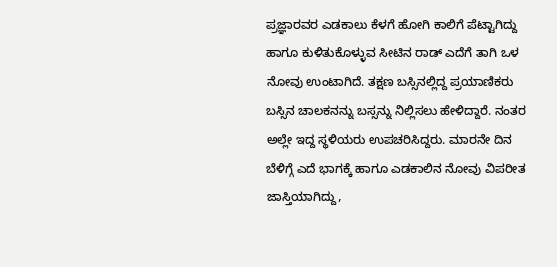ಪ್ರಜ್ಞಾರವರ ಎಡಕಾಲು ಕೆಳಗೆ ಹೋಗಿ ಕಾಲಿಗೆ ಪೆಟ್ಟಾಗಿದ್ದು ಹಾಗೂ ಕುಳಿತುಕೊಳ್ಳುವ ಸೀಟಿನ ರಾಡ್ ಎದೆಗೆ ತಾಗಿ ಒಳ ನೋವು ಉಂಟಾಗಿದೆ. ತಕ್ಷಣ ಬಸ್ಸಿನಲ್ಲಿದ್ದ ಪ್ರಯಾಣಿಕರು ಬಸ್ಸಿನ ಚಾಲಕನನ್ನು ಬಸ್ಸನ್ನು ನಿಲ್ಲಿಸಲು ಹೇಳಿದ್ದಾರೆ. ನಂತರ ಅಲ್ಲೇ ಇದ್ದ ಸ್ಥಳಿಯರು ಉಪಚರಿಸಿದ್ದರು. ಮಾರನೇ ದಿನ ಬೆಳಿಗ್ಗೆ ಎದೆ ಭಾಗಕ್ಕೆ ಹಾಗೂ ಎಡಕಾಲಿನ ನೋವು ವಿಪರೀತ ಜಾಸ್ತಿಯಾಗಿದ್ದು,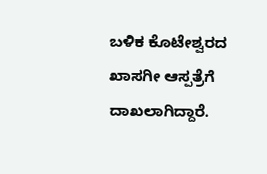ಬಳಿಕ ಕೊಟೇಶ್ವರದ ಖಾಸಗೀ ಆಸ್ಪತ್ರೆಗೆ ದಾಖಲಾಗಿದ್ದಾರೆ.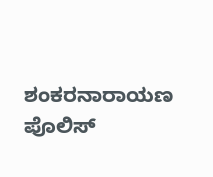ಶಂಕರನಾರಾಯಣ ಪೊಲಿಸ್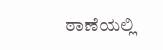ಠಾಣೆಯಲ್ಲಿ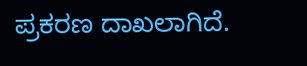ಪ್ರಕರಣ ದಾಖಲಾಗಿದೆ.